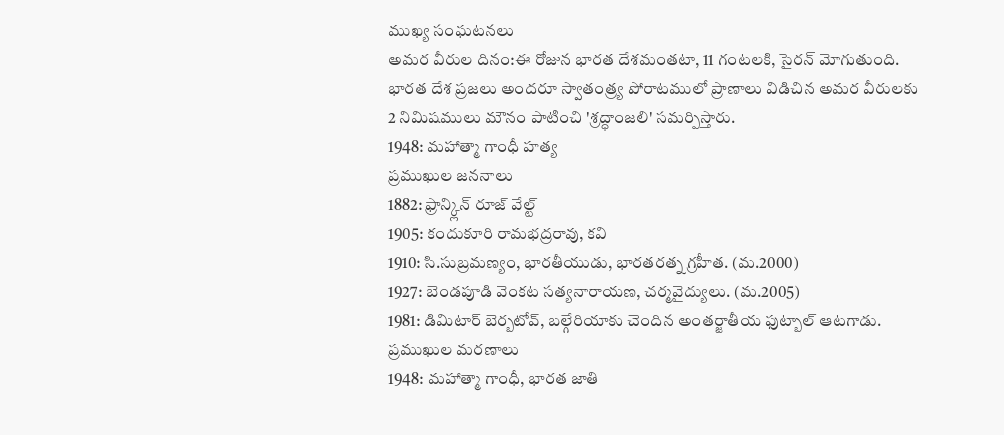ముఖ్య సంఘటనలు
అమర వీరుల దినం:ఈ రోజున భారత దేశమంతటా, 11 గంటలకి, సైరన్ మోగుతుంది. భారత దేశ ప్రజలు అందరూ స్వాతంత్ర్య పోరాటములో ప్రాణాలు విడిచిన అమర వీరులకు 2 నిమిషములు మౌనం పాటించి 'శ్రద్ధాంజలి' సమర్పిస్తారు.
1948: మహాత్మా గాంధీ హత్య
ప్రముఖుల జననాలు
1882: ఫ్రాన్క్లిన్ రూజ్ వేల్ట్
1905: కందుకూరి రామభద్రరావు, కవి
1910: సి.సుబ్రమణ్యం, భారతీయుడు, భారతరత్న గ్రహీత. (మ.2000)
1927: బెండపూడి వెంకట సత్యనారాయణ, చర్మవైద్యులు. (మ.2005)
1981: డిమిటార్ బెర్బటోవ్, బల్గేరియాకు చెందిన అంతర్జాతీయ ఫుట్బాల్ ఆటగాడు.
ప్రముఖుల మరణాలు
1948: మహాత్మా గాంధీ, భారత జాతి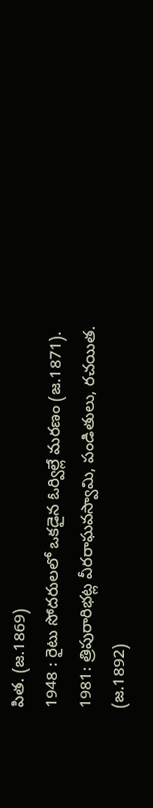పిత. (జ.1869)
1948 : రైటు సోదరులలో ఒకడైన ఓర్విల్లే మరణం (జ.1871).
1981: త్రిపురారిభట్ల వీరరాఘవస్వామి, పండితులు, రచయిత. (జ.1892)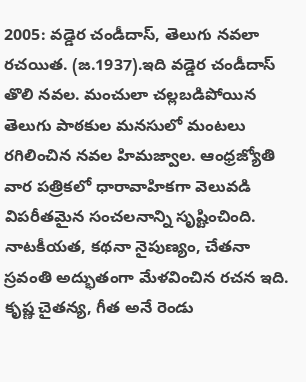2005: వడ్డెర చండీదాస్, తెలుగు నవలా రచయిత. (జ.1937).ఇది వడ్డెర చండీదాస్ తొలి నవల. మంచులా చల్లబడిపోయిన తెలుగు పాఠకుల మనసులో మంటలు రగిలించిన నవల హిమజ్వాల. ఆంధ్రజ్యోతి వార పత్రికలో ధారావాహికగా వెలువడి విపరీతమైన సంచలనాన్ని సృష్టించింది. నాటకీయత, కథనా నైపుణ్యం, చేతనా స్రవంతి అద్భుతంగా మేళవించిన రచన ఇది. కృష్ణ చైతన్య, గీత అనే రెండు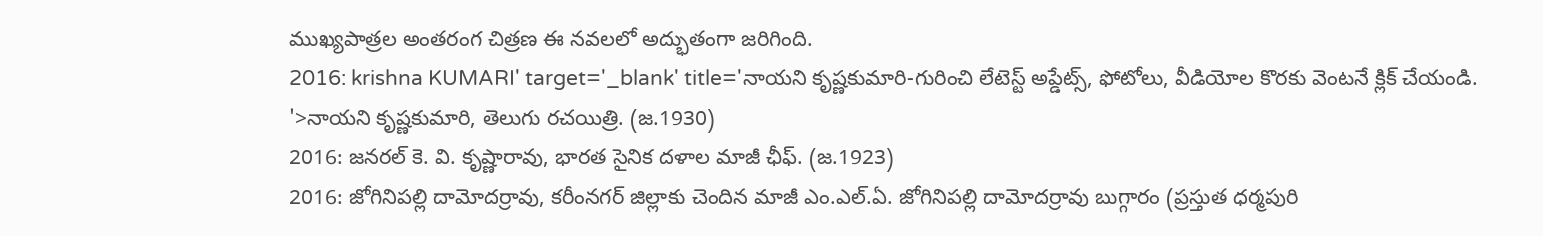ముఖ్యపాత్రల అంతరంగ చిత్రణ ఈ నవలలో అద్భుతంగా జరిగింది.
2016: krishna KUMARI' target='_blank' title='నాయని కృష్ణకుమారి-గురించి లేటెస్ట్ అప్డేట్స్, ఫోటోలు, వీడియోల కొరకు వెంటనే క్లిక్ చేయండి. '>నాయని కృష్ణకుమారి, తెలుగు రచయిత్రి. (జ.1930)
2016: జనరల్ కె. వి. కృష్ణారావు, భారత సైనిక దళాల మాజీ ఛీఫ్. (జ.1923)
2016: జోగినిపల్లి దామోదర్రావు, కరీంనగర్ జిల్లాకు చెందిన మాజీ ఎం.ఎల్.ఏ. జోగినిపల్లి దామోదర్రావు బుగ్గారం (ప్రస్తుత ధర్మపురి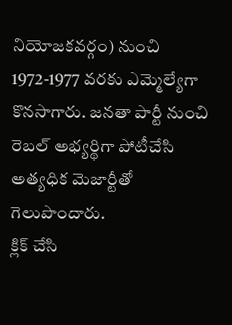నియోజకవర్గం) నుంచి 1972-1977 వరకు ఎమ్మెల్యేగా కొనసాగారు. జనతా పార్టీ నుంచి రెబల్ అభ్యర్థిగా పోటీచేసి అత్యధిక మెజార్టీతో గెలుపొందారు.
క్లిక్ చేసి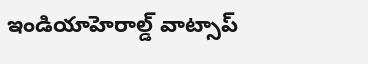ఇండియాహెరాల్డ్ వాట్సాప్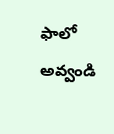ఫాలో అవ్వండి